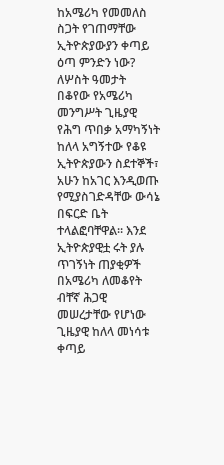ከአሜሪካ የመመለስ ስጋት የገጠማቸው ኢትዮጵያውያን ቀጣይ ዕጣ ምንድን ነው?
ለሦስት ዓመታት በቆየው የአሜሪካ መንግሥት ጊዜያዊ የሕግ ጥበቃ አማካኝነት ከለላ አግኝተው የቆዩ ኢትዮጵያውን ስደተኞች፣ አሁን ከአገር እንዲወጡ የሚያስገድዳቸው ውሳኔ በፍርድ ቤት ተላልፎባቸዋል። እንደ ኢትዮጵያዊቷ ሩት ያሉ ጥገኝነት ጠያቂዎች በአሜሪካ ለመቆየት ብቸኛ ሕጋዊ መሠረታቸው የሆነው ጊዜያዊ ከለላ መነሳቱ ቀጣይ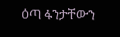ዕጣ ፋንታቸውን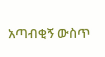አጣብቂኝ ውስጥ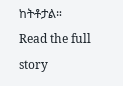ከትቶታል።
Read the full story